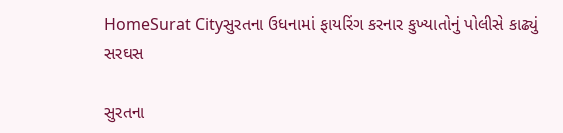HomeSurat Cityસુરતના ઉધનામાં ફાયરિંગ કરનાર કુખ્યાતોનું પોલીસે કાઢ્યું સરઘસ

સુરતના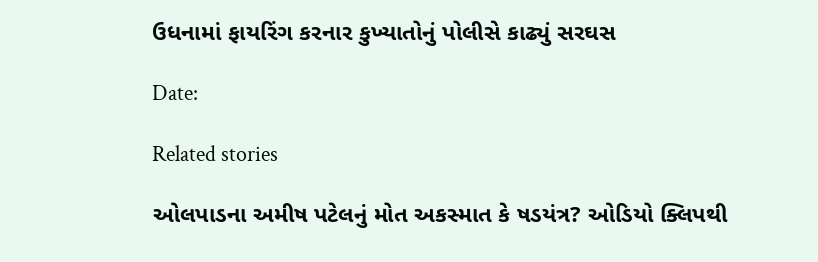ઉધનામાં ફાયરિંગ કરનાર કુખ્યાતોનું પોલીસે કાઢ્યું સરઘસ

Date:

Related stories

ઓલપાડના અમીષ પટેલનું મોત અકસ્માત કે ષડયંત્ર? ઓડિયો ક્લિપથી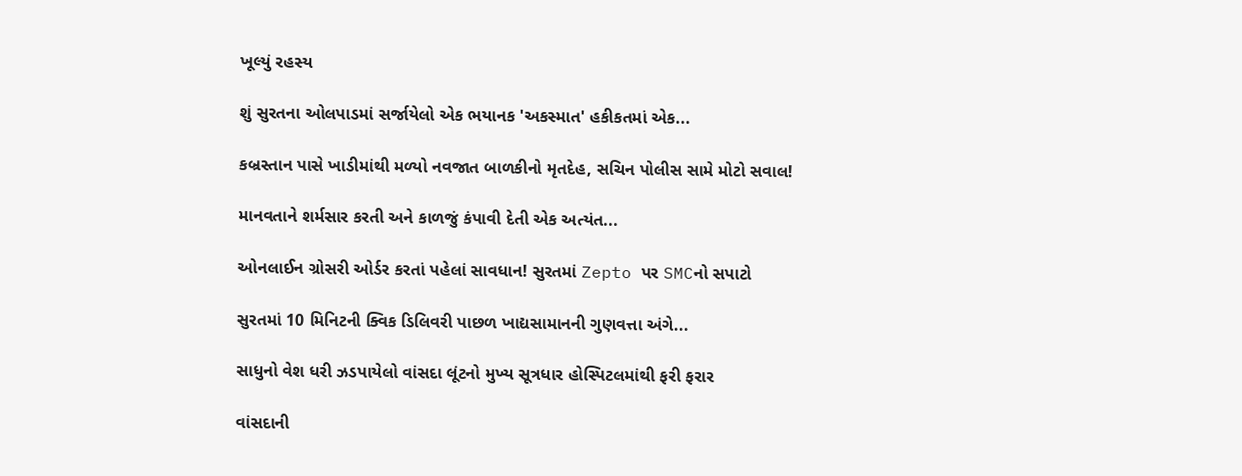ખૂલ્યું રહસ્ય

શું સુરતના ઓલપાડમાં સર્જાયેલો એક ભયાનક 'અકસ્માત' હકીકતમાં એક...

કબ્રસ્તાન પાસે ખાડીમાંથી મળ્યો નવજાત બાળકીનો મૃતદેહ, સચિન પોલીસ સામે મોટો સવાલ!

માનવતાને શર્મસાર કરતી અને કાળજું કંપાવી દેતી એક અત્યંત...

ઓનલાઈન ગ્રોસરી ઓર્ડર કરતાં પહેલાં સાવધાન! સુરતમાં Zepto પર SMCનો સપાટો

સુરતમાં 10 મિનિટની ક્વિક ડિલિવરી પાછળ ખાદ્યસામાનની ગુણવત્તા અંગે...

સાધુનો વેશ ધરી ઝડપાયેલો વાંસદા લૂંટનો મુખ્ય સૂત્રધાર હોસ્પિટલમાંથી ફરી ફરાર

વાંસદાની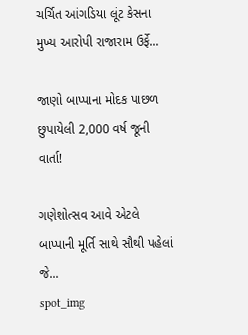ચર્ચિત આંગડિયા લૂંટ કેસના મુખ્ય આરોપી રાજારામ ઉર્ફે...

જાણો બાપ્પાના મોદક પાછળ છુપાયેલી 2,000 વર્ષ જૂની વાર્તા!

ગણેશોત્સવ આવે એટલે બાપ્પાની મૂર્તિ સાથે સૌથી પહેલાં જે...
spot_img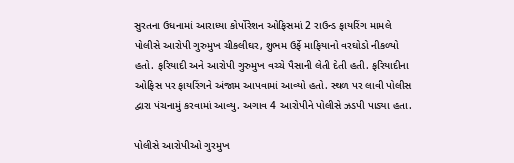સુરતના ઉધનામાં આરાધ્યા કોર્પોરેશન ઓફિસમાં 2 રાઉન્ડ ફાયરિંગ મામલે પોલીસે આરોપી ગુરુમુખ ચીકલીઘર, શુભમ ઉર્ફે માફિયાનો વરઘોડો નીકળ્યો હતો. ફરિયાદી અને આરોપી ગુરુમુખ વચ્ચે પૈસાની લેતી દેતી હતી. ફરિયાદીના ઓફિસ પર ફાયરિંગને અંજામ આપવામાં આવ્યો હતો. સ્થળ પર લાવી પોલીસ દ્વારા પંચનામું કરવામાં આવ્યુ. અગાવ 4 આરોપીને પોલીસે ઝડપી પાડ્યા હતા.

પોલીસે આરોપીઓ ગુરમુખ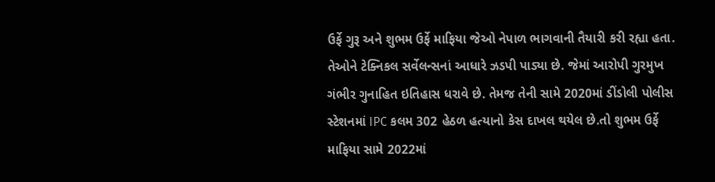ઉર્ફે ગુરૂ અને શુભમ ઉર્ફે માફિયા જેઓ નેપાળ ભાગવાની તૈયારી કરી રહ્યા હતા. તેઓને ટેક્નિકલ સર્વેલન્સનાં આધારે ઝડપી પાડ્યા છે. જેમાં આરોપી ગુરમુખ ગંભીર ગુનાહિત ઇતિહાસ ધરાવે છે. તેમજ તેની સામે 2020માં ડીંડોલી પોલીસ સ્ટેશનમાં IPC કલમ 302 હેઠળ હત્યાનો કેસ દાખલ થયેલ છે.તો શુભમ ઉર્ફે માફિયા સામે 2022માં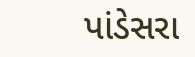પાંડેસરા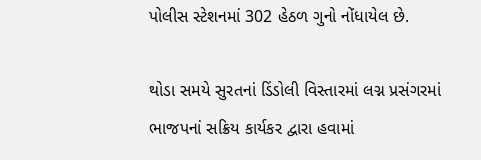પોલીસ સ્ટેશનમાં 302 હેઠળ ગુનો નોંધાયેલ છે.

થોડા સમયે સુરતનાં ડિંડોલી વિસ્તારમાં લગ્ન પ્રસંગરમાં ભાજપનાં સક્રિય કાર્યકર દ્વારા હવામાં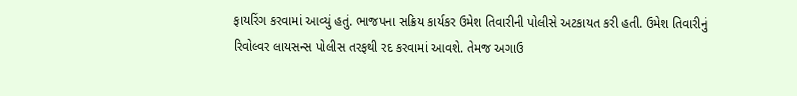ફાયરિંગ કરવામાં આવ્યું હતું. ભાજપના સક્રિય કાર્યકર ઉમેશ તિવારીની પોલીસે અટકાયત કરી હતી. ઉમેશ તિવારીનું રિવોલ્વર લાયસન્સ પોલીસ તરફથી રદ કરવામાં આવશે. તેમજ અગાઉ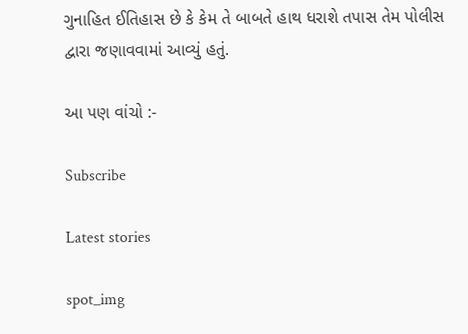ગુનાહિત ઈતિહાસ છે કે કેમ તે બાબતે હાથ ધરાશે તપાસ તેમ પોલીસ દ્વારા જણાવવામાં આવ્યું હતું.

આ પણ વાંચો :-

Subscribe

Latest stories

spot_img